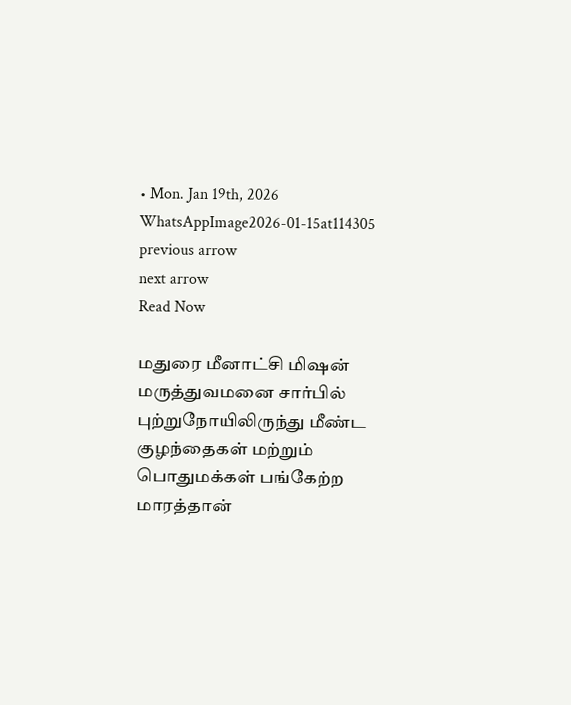• Mon. Jan 19th, 2026
WhatsAppImage2026-01-15at114305
previous arrow
next arrow
Read Now

மதுரை மீனாட்சி மிஷன் மருத்துவமனை சார்பில் புற்றுநோயிலிருந்து மீண்ட குழந்தைகள் மற்றும் பொதுமக்கள் பங்கேற்ற மாரத்தான்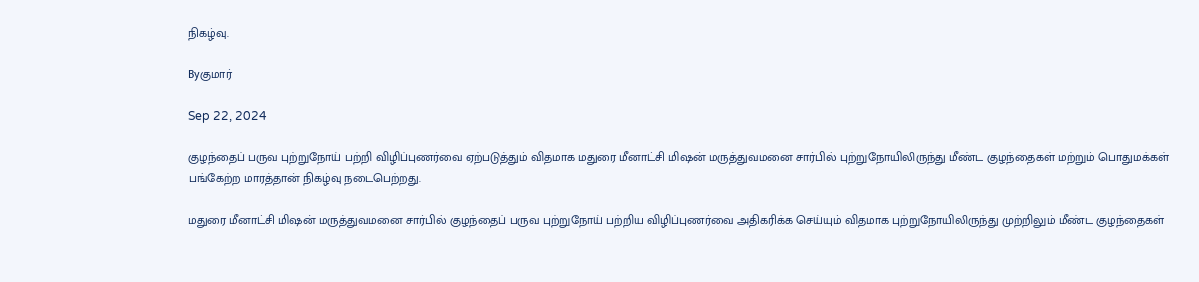நிகழ்வு.

Byகுமார்

Sep 22, 2024

குழந்தைப் பருவ புற்றுநோய் பற்றி விழிப்புணர்வை ஏற்படுத்தும் விதமாக மதுரை மீனாட்சி மிஷன் மருத்துவமனை சார்பில் புற்றுநோயிலிருந்து மீண்ட குழந்தைகள் மற்றும் பொதுமக்கள் பங்கேற்ற மாரத்தான் நிகழ்வு நடைபெற்றது.

மதுரை மீனாட்சி மிஷன் மருத்துவமனை சார்பில் குழந்தைப் பருவ புற்றுநோய் பற்றிய விழிப்புணர்வை அதிகரிக்க செய்யும் விதமாக புற்றுநோயிலிருந்து முற்றிலும் மீண்ட குழந்தைகள்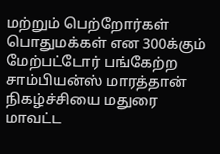மற்றும் பெற்றோர்கள் பொதுமக்கள் என 300க்கும் மேற்பட்டோர் பங்கேற்ற சாம்பியன்ஸ் மாரத்தான் நிகழ்ச்சியை மதுரை மாவட்ட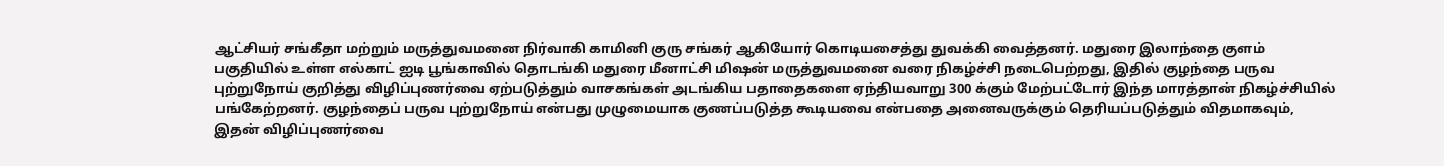ஆட்சியர் சங்கீதா மற்றும் மருத்துவமனை நிர்வாகி காமினி குரு சங்கர் ஆகியோர் கொடியசைத்து துவக்கி வைத்தனர். மதுரை இலாந்தை குளம் பகுதியில் உள்ள எல்காட் ஐடி பூங்காவில் தொடங்கி மதுரை மீனாட்சி மிஷன் மருத்துவமனை வரை நிகழ்ச்சி நடைபெற்றது, இதில் குழந்தை பருவ புற்றுநோய் குறித்து விழிப்புணர்வை ஏற்படுத்தும் வாசகங்கள் அடங்கிய பதாதைகளை ஏந்தியவாறு 300 க்கும் மேற்பட்டோர் இந்த மாரத்தான் நிகழ்ச்சியில் பங்கேற்றனர். குழந்தைப் பருவ புற்றுநோய் என்பது முழுமையாக குணப்படுத்த கூடியவை என்பதை அனைவருக்கும் தெரியப்படுத்தும் விதமாகவும், இதன் விழிப்புணர்வை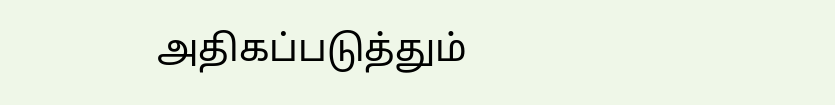அதிகப்படுத்தும்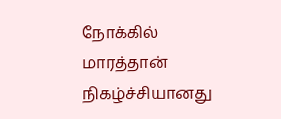நோக்கில் மாரத்தான் நிகழ்ச்சியானது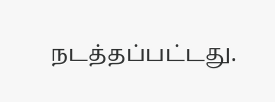நடத்தப்பட்டது.